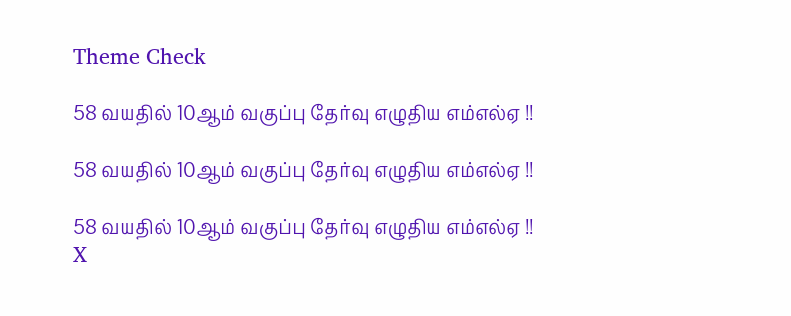Theme Check

58 வயதில் 10ஆம் வகுப்பு தேர்வு எழுதிய எம்எல்ஏ !!

58 வயதில் 10ஆம் வகுப்பு தேர்வு எழுதிய எம்எல்ஏ !!

58 வயதில் 10ஆம் வகுப்பு தேர்வு எழுதிய எம்எல்ஏ !!
X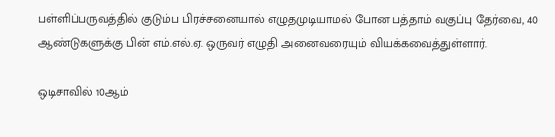பள்ளிப்பருவத்தில் குடும்ப பிரச்சனையால் எழுதமுடியாமல் போன பத்தாம் வகுப்பு தேர்வை, 40 ஆண்டுகளுக்கு பின் எம்.எல்.ஏ. ஒருவர் எழுதி அனைவரையும் வியக்கவைத்துள்ளார்.

ஒடிசாவில் 10ஆம்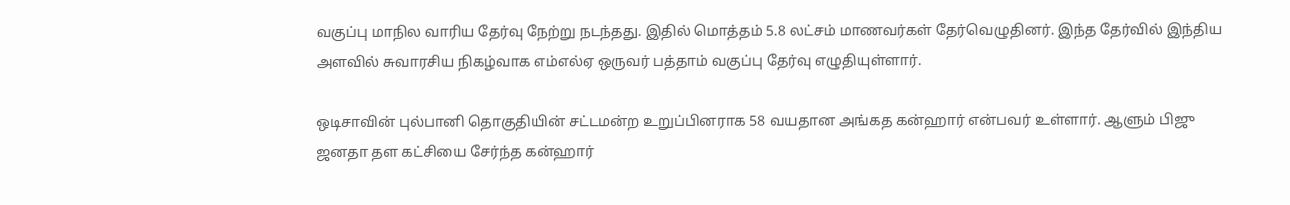வகுப்பு மாநில வாரிய தேர்வு நேற்று நடந்தது. இதில் மொத்தம் 5.8 லட்சம் மாணவர்கள் தேர்வெழுதினர். இந்த தேர்வில் இந்திய அளவில் சுவாரசிய நிகழ்வாக எம்எல்ஏ ஒருவர் பத்தாம் வகுப்பு தேர்வு எழுதியுள்ளார்.

ஒடிசாவின் புல்பானி தொகுதியின் சட்டமன்ற உறுப்பினராக 58 வயதான அங்கத கன்ஹார் என்பவர் உள்ளார். ஆளும் பிஜு ஜனதா தள கட்சியை சேர்ந்த கன்ஹார்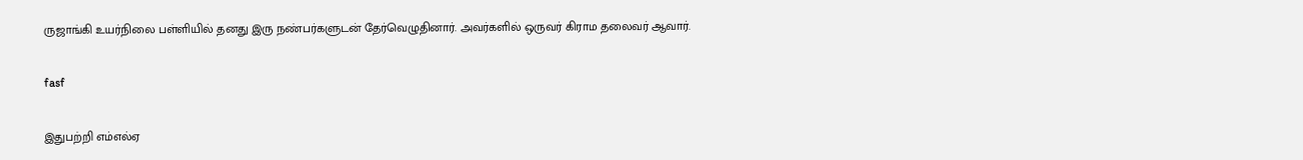ருஜாங்கி உயர்நிலை பள்ளியில் தனது இரு நண்பர்களுடன் தேர்வெழுதினார். அவர்களில் ஒருவர் கிராம தலைவர் ஆவார்.

fasf

இதுபற்றி எம்எல்ஏ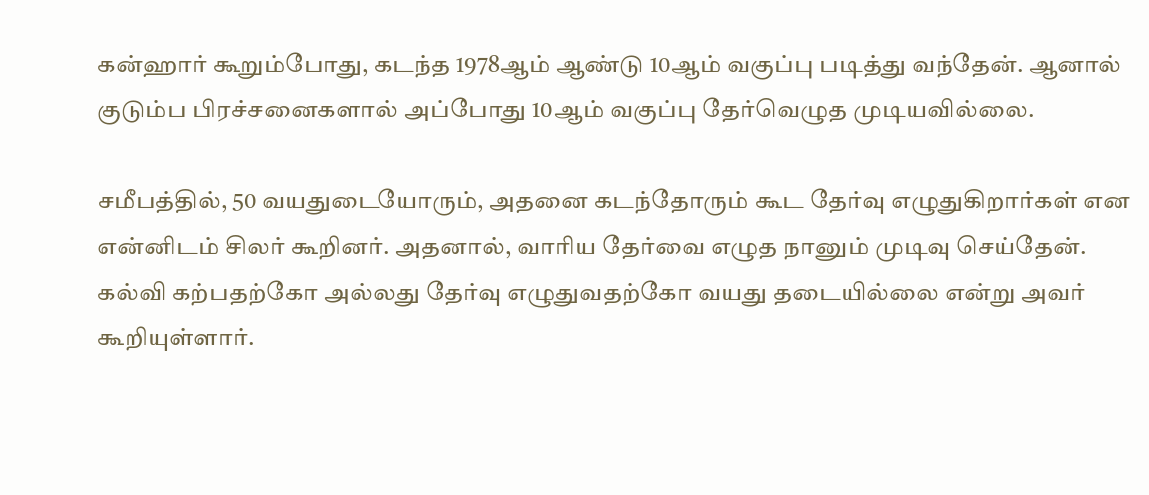கன்ஹார் கூறும்போது, கடந்த 1978ஆம் ஆண்டு 10ஆம் வகுப்பு படித்து வந்தேன். ஆனால் குடும்ப பிரச்சனைகளால் அப்போது 10ஆம் வகுப்பு தேர்வெழுத முடியவில்லை.

சமீபத்தில், 50 வயதுடையோரும், அதனை கடந்தோரும் கூட தேர்வு எழுதுகிறார்கள் என என்னிடம் சிலர் கூறினர். அதனால், வாரிய தேர்வை எழுத நானும் முடிவு செய்தேன். கல்வி கற்பதற்கோ அல்லது தேர்வு எழுதுவதற்கோ வயது தடையில்லை என்று அவர் கூறியுள்ளார்.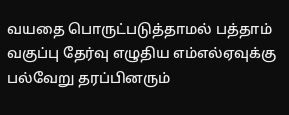வயதை பொருட்படுத்தாமல் பத்தாம் வகுப்பு தேர்வு எழுதிய எம்எல்ஏவுக்கு பல்வேறு தரப்பினரும்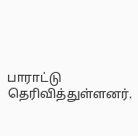பாராட்டு தெரிவித்துள்ளனர்.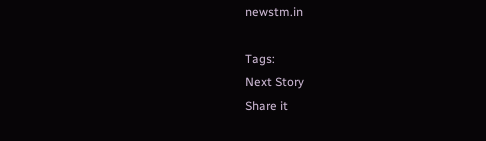newstm.in

Tags:
Next Story
Share it